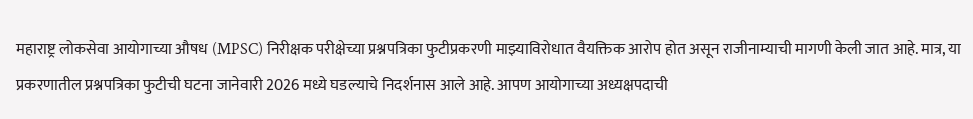महाराष्ट्र लोकसेवा आयोगाच्या औषध (MPSC) निरीक्षक परीक्षेच्या प्रश्नपत्रिका फुटीप्रकरणी माझ्याविरोधात वैयक्तिक आरोप होत असून राजीनाम्याची मागणी केली जात आहे. मात्र, या प्रकरणातील प्रश्नपत्रिका फुटीची घटना जानेवारी 2026 मध्ये घडल्याचे निदर्शनास आले आहे. आपण आयोगाच्या अध्यक्षपदाची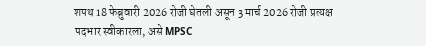शपथ 18 फेब्रुवारी 2026 रोजी घेतली असून 3 मार्च 2026 रोजी प्रत्यक्ष पदभार स्वीकारला, असे MPSC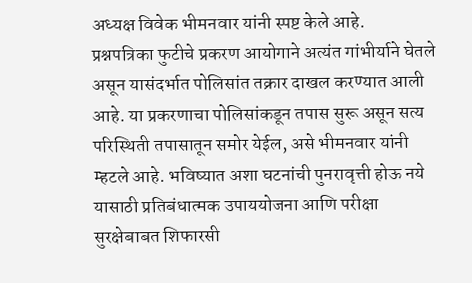अध्यक्ष विवेक भीमनवार यांनी स्पष्ट केले आहे.
प्रश्नपत्रिका फुटीचे प्रकरण आयोगाने अत्यंत गांभीर्याने घेतले असून यासंदर्भात पोलिसांत तक्रार दाखल करण्यात आली आहे. या प्रकरणाचा पोलिसांकडून तपास सुरू असून सत्य परिस्थिती तपासातून समोर येईल, असे भीमनवार यांनी म्हटले आहे. भविष्यात अशा घटनांची पुनरावृत्ती होऊ नये यासाठी प्रतिबंधात्मक उपाययोजना आणि परीक्षा सुरक्षेबाबत शिफारसी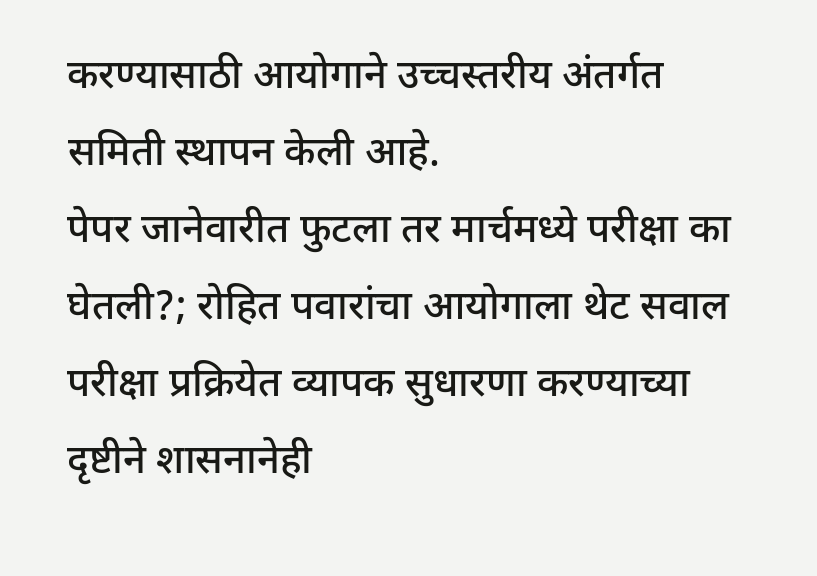करण्यासाठी आयोगाने उच्चस्तरीय अंतर्गत समिती स्थापन केली आहे.
पेपर जानेवारीत फुटला तर मार्चमध्ये परीक्षा का घेतली?; रोहित पवारांचा आयोगाला थेट सवाल
परीक्षा प्रक्रियेत व्यापक सुधारणा करण्याच्या दृष्टीने शासनानेही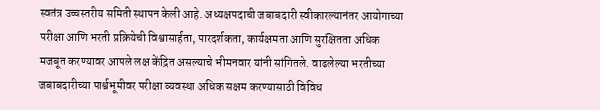स्वतंत्र उच्चस्तरीय समिती स्थापन केली आहे. अध्यक्षपदाची जबाबदारी स्वीकारल्यानंतर आयोगाच्या परीक्षा आणि भरती प्रक्रियेची विश्वासार्हता, पारदर्शकता, कार्यक्षमता आणि सुरक्षितता अधिक मजबूत करण्यावर आपले लक्ष केंद्रित असल्याचे भीमनवार यांनी सांगितले. वाढलेल्या भरतीच्या जबाबदारीच्या पार्श्वभूमीवर परीक्षा व्यवस्था अधिक सक्षम करण्यासाठी विविध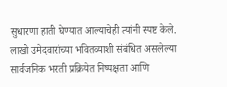सुधारणा हाती घेण्यात आल्याचेही त्यांनी स्पष्ट केले.
लाखो उमेदवारांच्या भवितव्याशी संबंधित असलेल्या सार्वजनिक भरती प्रक्रियेत निष्पक्षता आणि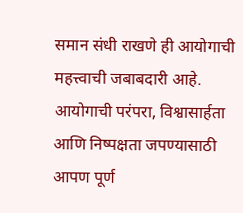समान संधी राखणे ही आयोगाची महत्त्वाची जबाबदारी आहे. आयोगाची परंपरा, विश्वासार्हता आणि निष्पक्षता जपण्यासाठी आपण पूर्ण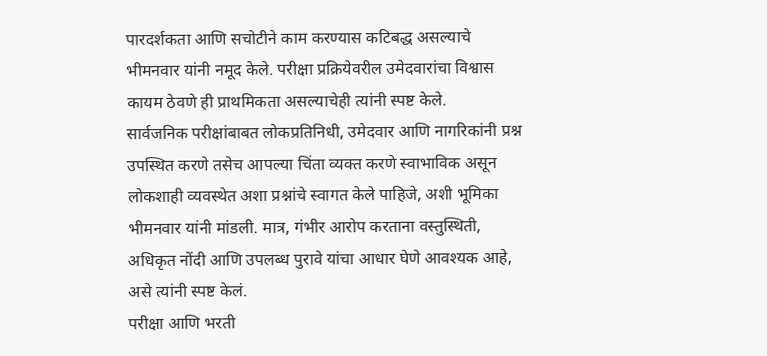पारदर्शकता आणि सचोटीने काम करण्यास कटिबद्ध असल्याचे भीमनवार यांनी नमूद केले. परीक्षा प्रक्रियेवरील उमेदवारांचा विश्वास कायम ठेवणे ही प्राथमिकता असल्याचेही त्यांनी स्पष्ट केले.
सार्वजनिक परीक्षांबाबत लोकप्रतिनिधी, उमेदवार आणि नागरिकांनी प्रश्न उपस्थित करणे तसेच आपल्या चिंता व्यक्त करणे स्वाभाविक असून लोकशाही व्यवस्थेत अशा प्रश्नांचे स्वागत केले पाहिजे, अशी भूमिका भीमनवार यांनी मांडली. मात्र, गंभीर आरोप करताना वस्तुस्थिती, अधिकृत नोंदी आणि उपलब्ध पुरावे यांचा आधार घेणे आवश्यक आहे, असे त्यांनी स्पष्ट केलं.
परीक्षा आणि भरती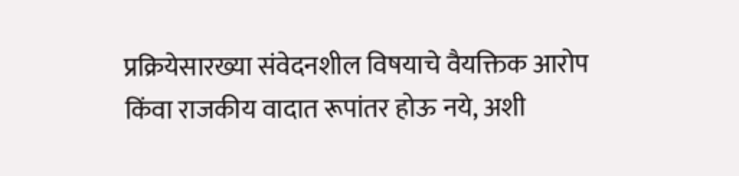प्रक्रियेसारख्या संवेदनशील विषयाचे वैयक्तिक आरोप किंवा राजकीय वादात रूपांतर होऊ नये, अशी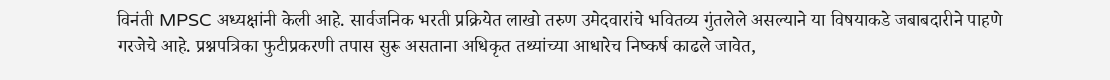विनंती MPSC अध्यक्षांनी केली आहे. सार्वजनिक भरती प्रक्रियेत लाखो तरुण उमेदवारांचे भवितव्य गुंतलेले असल्याने या विषयाकडे जबाबदारीने पाहणे गरजेचे आहे. प्रश्नपत्रिका फुटीप्रकरणी तपास सुरू असताना अधिकृत तथ्यांच्या आधारेच निष्कर्ष काढले जावेत,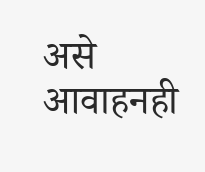असे आवाहनही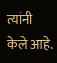त्यांनी केले आहे.